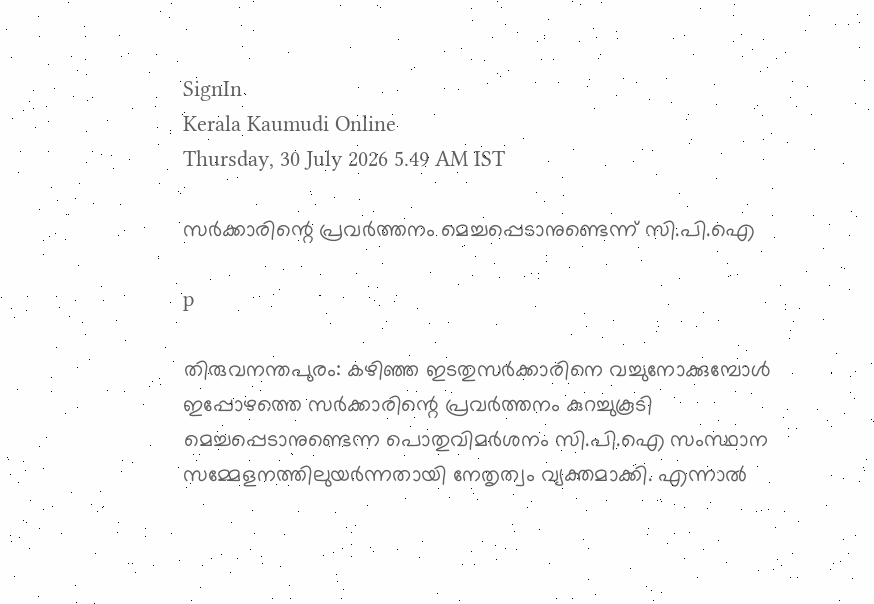SignIn
Kerala Kaumudi Online
Thursday, 30 July 2026 5.49 AM IST

സർക്കാരിന്റെ പ്രവർത്തനം മെച്ചപ്പെടാനുണ്ടെന്ന് സി.പി.ഐ

p

തിരുവനന്തപുരം: കഴിഞ്ഞ ഇടതുസർക്കാരിനെ വച്ചുനോക്കുമ്പോൾ ഇപ്പോഴത്തെ സർക്കാരിന്റെ പ്രവർത്തനം കുറച്ചുകൂടി മെച്ചപ്പെടാനുണ്ടെന്ന പൊതുവിമർശനം സി.പി.ഐ സംസ്ഥാന സമ്മേളനത്തിലുയർന്നതായി നേതൃത്വം വ്യക്തമാക്കി. എന്നാൽ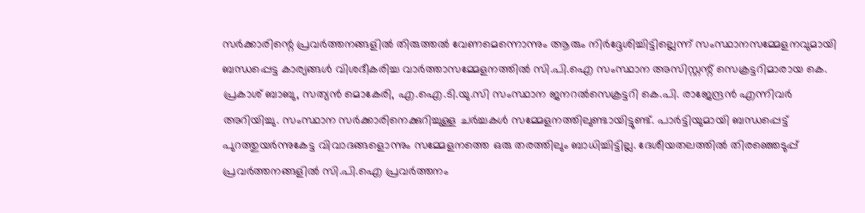സർക്കാരിന്റെ പ്രവർത്തനങ്ങളിൽ തിരുത്തൽ വേണമെന്നൊന്നും ആരും നിർദ്ദേശിച്ചിട്ടില്ലെന്ന് സംസ്ഥാനസമ്മേളനവുമായി ബന്ധപ്പെട്ട കാര്യങ്ങൾ വിശദീകരിച്ച വാർത്താസമ്മേളനത്തിൽ സി.പി.ഐ സംസ്ഥാന അസിസ്റ്റന്റ് സെക്രട്ടറിമാരായ കെ. പ്രകാശ് ബാബു, സത്യൻ മൊകേരി, എ.ഐ.ടി.യു.സി സംസ്ഥാന ജനറൽസെക്രട്ടറി കെ.പി. രാജേന്ദ്രൻ എന്നിവർ അറിയിച്ചു. സംസ്ഥാന സർക്കാരിനെക്കുറിച്ചുള്ള ചർച്ചകൾ സമ്മേളനത്തിലുണ്ടായിട്ടുണ്ട്. പാർട്ടിയുമായി ബന്ധപ്പെട്ട് പുറത്തുയർന്നുകേട്ട വിവാദങ്ങളൊന്നും സമ്മേളനത്തെ ഒരു തരത്തിലും ബാധിച്ചിട്ടില്ല. ദേശീയതലത്തിൽ തിരഞ്ഞെടുപ്പ് പ്രവർത്തനങ്ങളിൽ സി.പി.ഐ പ്രവർത്തനം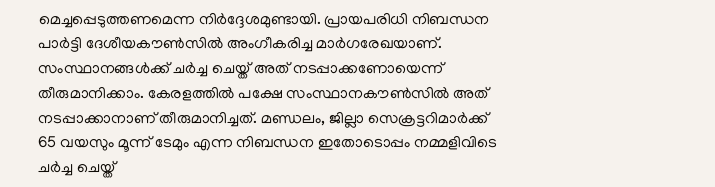മെച്ചപ്പെടുത്തണമെന്ന നിർദ്ദേശമുണ്ടായി. പ്രായപരിധി നിബന്ധന പാർട്ടി ദേശീയകൗൺസിൽ അംഗീകരിച്ച മാർഗരേഖയാണ്. സംസ്ഥാനങ്ങൾക്ക് ചർച്ച ചെയ്ത് അത് നടപ്പാക്കണോയെന്ന് തീരുമാനിക്കാം. കേരളത്തിൽ പക്ഷേ സംസ്ഥാനകൗൺസിൽ അത് നടപ്പാക്കാനാണ് തീരുമാനിച്ചത്. മണ്ഡലം, ജില്ലാ സെക്രട്ടറിമാർക്ക് 65 വയസും മൂന്ന് ടേമും എന്ന നിബന്ധന ഇതോടൊപ്പം നമ്മളിവിടെ ചർച്ച ചെയ്ത്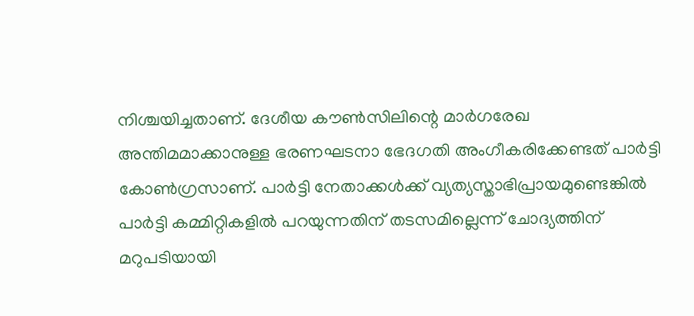നിശ്ചയിച്ചതാണ്. ദേശീയ കൗൺസിലിന്റെ മാർഗരേഖ അന്തിമമാക്കാനുള്ള ഭരണഘടനാ ഭേദഗതി അംഗീകരിക്കേണ്ടത് പാർട്ടി കോൺഗ്രസാണ്. പാർട്ടി നേതാക്കൾക്ക് വ്യത്യസ്താഭിപ്രായമുണ്ടെങ്കിൽ പാർട്ടി കമ്മിറ്റികളിൽ പറയുന്നതിന് തടസമില്ലെന്ന് ചോദ്യത്തിന് മറുപടിയായി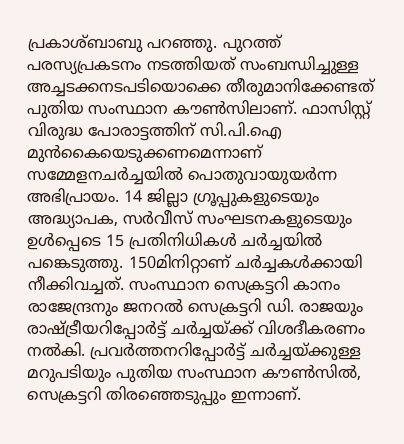പ്രകാശ്ബാബു പറഞ്ഞു. പുറത്ത് പരസ്യപ്രകടനം നടത്തിയത് സംബന്ധിച്ചുള്ള അച്ചടക്കനടപടിയൊക്കെ തീരുമാനിക്കേണ്ടത് പുതിയ സംസ്ഥാന കൗൺസിലാണ്. ഫാസിസ്റ്റ് വിരുദ്ധ പോരാട്ടത്തിന് സി.പി.ഐ മുൻകൈയെടുക്കണമെന്നാണ് സമ്മേളനചർച്ചയിൽ പൊതുവായുയർന്ന അഭിപ്രായം. 14 ജില്ലാ ഗ്രൂപ്പുകളുടെയും അദ്ധ്യാപക, സർവീസ് സംഘടനകളുടെയും ഉൾപ്പെടെ 15 പ്രതിനിധികൾ ചർച്ചയിൽ പങ്കെടുത്തു. 150മിനിറ്റാണ് ചർച്ചകൾക്കായി നീക്കിവച്ചത്. സംസ്ഥാന സെക്രട്ടറി കാനം രാജേന്ദ്രനും ജനറൽ സെക്രട്ടറി ഡി. രാജയും രാഷ്ട്രീയറിപ്പോർട്ട് ചർച്ചയ്ക്ക് വിശദീകരണം നൽകി. പ്രവർത്തനറിപ്പോർട്ട് ചർച്ചയ്ക്കുള്ള മറുപടിയും പുതിയ സംസ്ഥാന കൗൺസിൽ, സെക്രട്ടറി തിരഞ്ഞെടുപ്പും ഇന്നാണ്.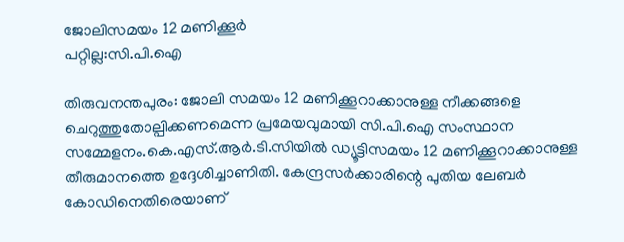ജോലിസമയം 12 മണിക്കൂർ
പറ്റില്ല:സി.പി.ഐ

തിരുവനന്തപുരം: ജോലി സമയം 12 മണിക്കൂറാക്കാനുള്ള നീക്കങ്ങളെ ചെറുത്തുതോല്പിക്കണമെന്ന പ്രമേയവുമായി സി.പി.ഐ സംസ്ഥാന സമ്മേളനം.കെ.എസ്.ആർ.ടി.സിയിൽ ഡ്യൂട്ടിസമയം 12 മണിക്കൂറാക്കാനുള്ള തീരുമാനത്തെ ഉദ്ദേശിച്ചാണിതി. കേന്ദ്രസർക്കാരിന്റെ പുതിയ ലേബർ കോഡിനെതിരെയാണ്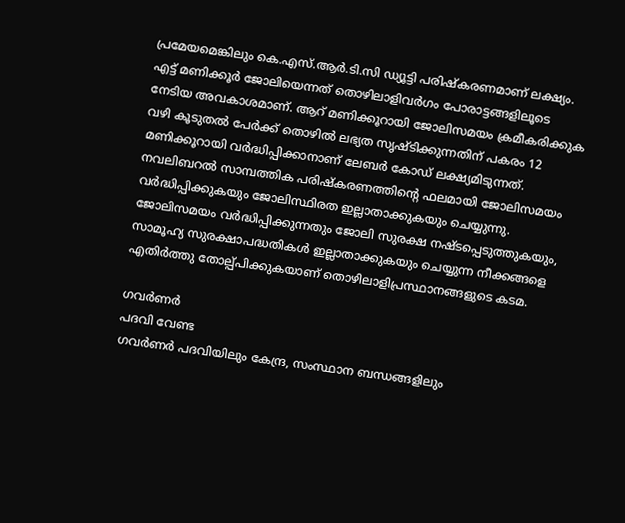പ്രമേയമെങ്കിലും കെ.എസ്.ആർ.ടി.സി ഡ്യൂട്ടി പരിഷ്കരണമാണ് ലക്ഷ്യം.
എട്ട് മണിക്കൂർ ജോലിയെന്നത് തൊഴിലാളിവർഗം പോരാട്ടങ്ങളിലൂടെ നേടിയ അവകാശമാണ്. ആറ് മണിക്കൂറായി ജോലിസമയം ക്രമീകരിക്കുക വഴി കൂടുതൽ പേർക്ക് തൊഴിൽ ലഭ്യത സൃഷ്ടിക്കുന്നതിന് പകരം 12 മണിക്കൂറായി വർദ്ധിപ്പിക്കാനാണ് ലേബർ കോഡ് ലക്ഷ്യമിടുന്നത്. നവലിബറൽ സാമ്പത്തിക പരിഷ്കരണത്തിന്റെ ഫലമായി ജോലിസമയം വർദ്ധിപ്പിക്കുകയും ജോലിസ്ഥിരത ഇല്ലാതാക്കുകയും ചെയ്യുന്നു. ജോലിസമയം വർദ്ധിപ്പിക്കുന്നതും ജോലി സുരക്ഷ നഷ്ടപ്പെടുത്തുകയും, സാമൂഹ്യ സുരക്ഷാപദ്ധതികൾ ഇല്ലാതാക്കുകയും ചെയ്യുന്ന നീക്കങ്ങളെ എതിർത്തു തോല്പ്പിക്കുകയാണ് തൊഴിലാളിപ്രസ്ഥാനങ്ങളുടെ കടമ.

ഗവർണർ
പദവി വേണ്ട
ഗവർണർ പദവിയിലും കേന്ദ്ര, സംസ്ഥാന ബന്ധങ്ങളിലും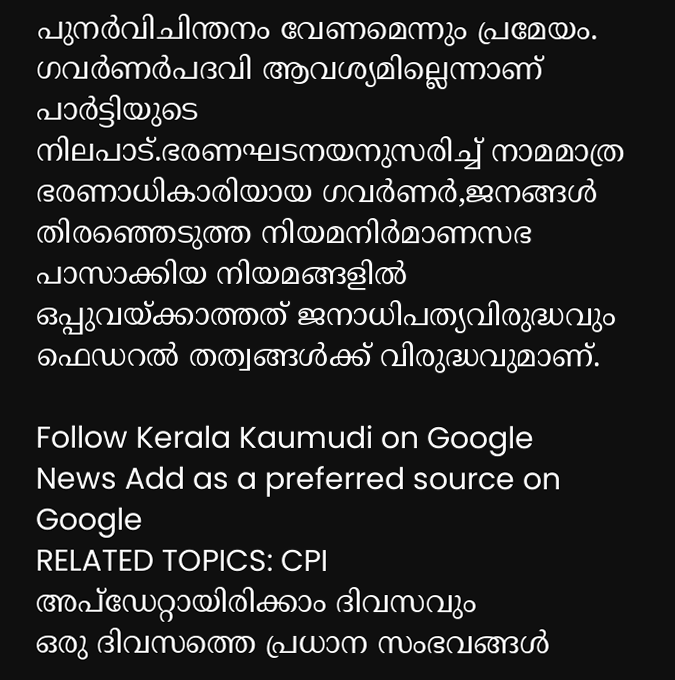പുനർവിചിന്തനം വേണമെന്നും പ്രമേയം. ഗവർണർപദവി ആവശ്യമില്ലെന്നാണ് പാർട്ടിയുടെ നിലപാട്.ഭരണഘടനയനുസരിച്ച് നാമമാത്ര ഭരണാധികാരിയായ ഗവർണർ,ജനങ്ങൾ തിരഞ്ഞെടുത്ത നിയമനിർമാണസഭ പാസാക്കിയ നിയമങ്ങളിൽ ഒപ്പുവയ്ക്കാത്തത് ജനാധിപത്യവിരുദ്ധവും ഫെഡറൽ തത്വങ്ങൾക്ക് വിരുദ്ധവുമാണ്.

Follow Kerala Kaumudi on Google News Add as a preferred source on Google
RELATED TOPICS: CPI
അപ്ഡേറ്റായിരിക്കാം ദിവസവും
ഒരു ദിവസത്തെ പ്രധാന സംഭവങ്ങൾ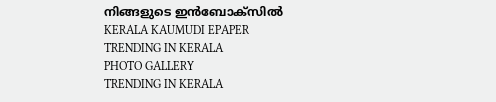നിങ്ങളുടെ ഇൻബോക്സിൽ
KERALA KAUMUDI EPAPER
TRENDING IN KERALA
PHOTO GALLERY
TRENDING IN KERALA